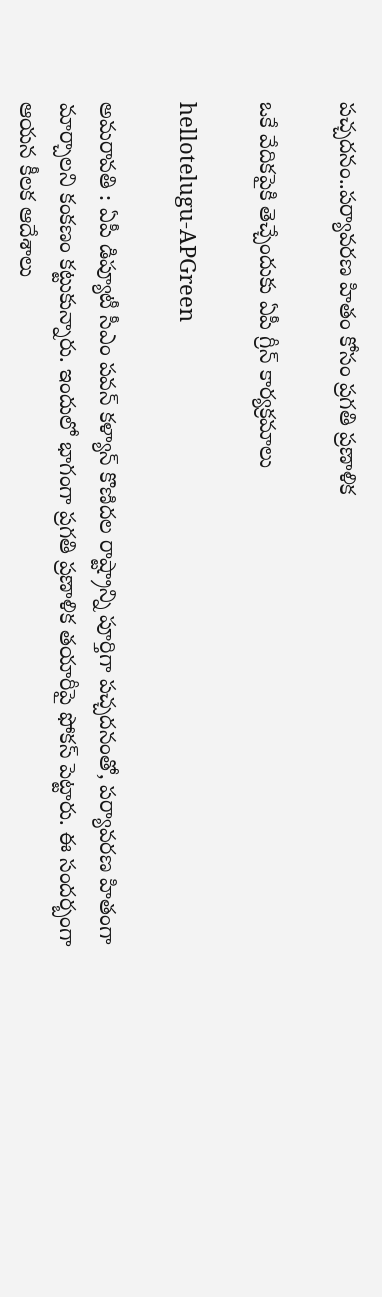ప‌చ్చ‌ద‌నం..ప‌ర్యావ‌ర‌ణ హితం కోసం ప్ర‌గ‌తి ప్ర‌ణాళిక

ఒకే వేదికపైకి తెచ్చేందుకు ఏపీ గ్రీన్ కార్య‌క్ర‌మాలు

hellotelugu-APGreen

అమ‌రావ‌తి : ఏపీ డిప్యూటీ సీఎం ప‌వ‌న్ క‌ళ్యాన్ కొణిద‌ల రాష్ట్రాన్ని పూర్తిగా ప‌చ్చ‌ద‌నంతో, ప‌ర్యావ‌ర‌ణ హితంగా మార్చాల‌ని కంక‌ణం క‌ట్టుకున్నారు. ఇందులో భాగంగా ప్ర‌గ‌తి ప్ర‌ణాళిక త‌యారీపై ఫోక‌స్ పెట్టారు. ఈ సంద‌ర్బంగా ఆయ‌న కీల‌క ఆదేశాలు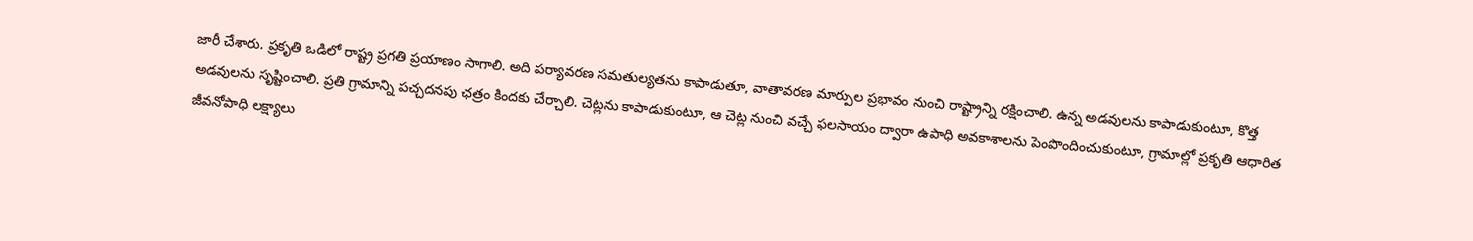జారీ చేశారు. ప్రకృతి ఒడిలో రాష్ట్ర ప్రగతి ప్రయాణం సాగాలి. అది పర్యావరణ సమతుల్యతను కాపాడుతూ, వాతావరణ మార్పుల ప్రభావం నుంచి రాష్ట్రాన్ని రక్షించాలి. ఉన్న అడవులను కాపాడుకుంటూ, కొత్త అడవులను సృష్టించాలి. ప్రతి గ్రామాన్ని పచ్చదనపు ఛత్రం కిందకు చేర్చాలి. చెట్లను కాపాడుకుంటూ, ఆ చెట్ల నుంచి వచ్చే ఫలసాయం ద్వారా ఉపాధి అవకాశాలను పెంపొందించుకుంటూ, గ్రామాల్లో ప్రకృతి ఆధారిత జీవనోపాధి లక్ష్యాలు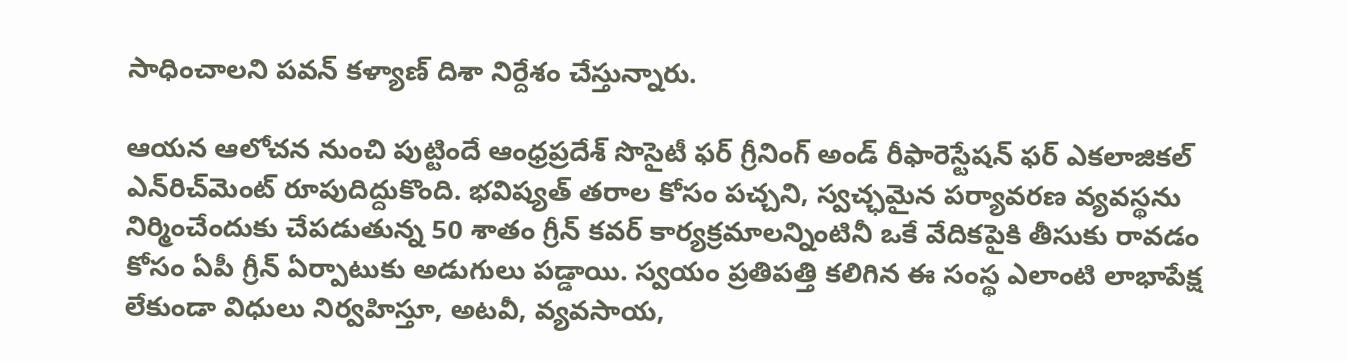సాధించాలని ప‌వ‌న్ క‌ళ్యాణ్ దిశా నిర్దేశం చేస్తున్నారు.

ఆయ‌న ఆలోచ‌న నుంచి పుట్టిందే ఆంధ్రప్రదేశ్ సొసైటీ ఫర్ గ్రీనింగ్ అండ్ రీఫారెస్టేషన్ ఫర్ ఎకలాజికల్ ఎన్‌రిచ్‌మెంట్ రూపుదిద్దుకొంది. భవిష్యత్ తరాల కోసం పచ్చని, స్వచ్ఛమైన పర్యావరణ వ్యవస్థను నిర్మించేందుకు చేపడుతున్న 50 శాతం గ్రీన్ కవర్ కార్యక్రమాలన్నింటినీ ఒకే వేదికపైకి తీసుకు రావడం కోసం ఏపీ గ్రీన్ ఏర్పాటుకు అడుగులు పడ్డాయి. స్వయం ప్రతిపత్తి కలిగిన ఈ సంస్థ ఎలాంటి లాభాపేక్ష లేకుండా విధులు నిర్వహిస్తూ, అటవీ, వ్యవసాయ,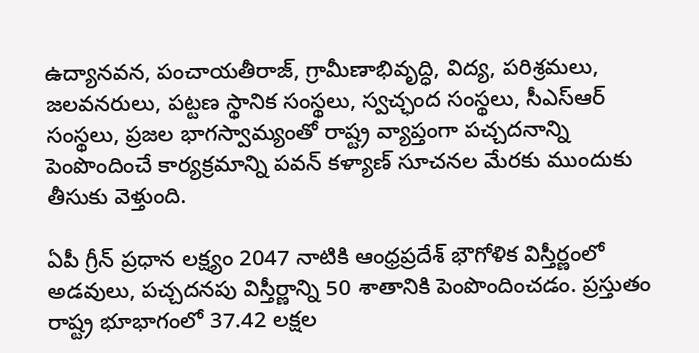ఉద్యానవన, పంచాయతీరాజ్, గ్రామీణాభివృద్ధి, విద్య, పరిశ్రమలు, జలవనరులు, పట్టణ స్థానిక సంస్థలు, స్వచ్ఛంద సంస్థలు, సీఎస్‌ఆర్ సంస్థలు, ప్రజల భాగస్వామ్యంతో రాష్ట్ర వ్యాప్తంగా పచ్చదనాన్ని పెంపొందించే కార్యక్రమాన్ని పవన్ కళ్యాణ్ సూచనల మేరకు ముందుకు తీసుకు వెళ్తుంది.

ఏపీ గ్రీన్ ప్రధాన లక్ష్యం 2047 నాటికి ఆంధ్రప్రదేశ్ భౌగోళిక విస్తీర్ణంలో అడవులు, పచ్చదనపు విస్తీర్ణాన్ని 50 శాతానికి పెంపొందించడం. ప్రస్తుతం రాష్ట్ర భూభాగంలో 37.42 లక్షల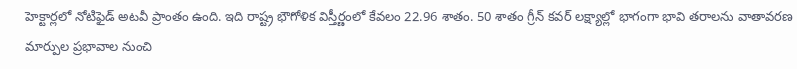హెక్టార్లలో నోటిఫైడ్ అటవీ ప్రాంతం ఉంది. ఇది రాష్ట్ర భౌగోళిక విస్తీర్ణంలో కేవలం 22.96 శాతం. 50 శాతం గ్రీన్ కవర్ లక్ష్యాల్లో భాగంగా భావి తరాలను వాతావరణ మార్పుల ప్రభావాల నుంచి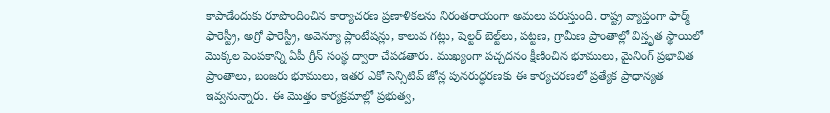కాపాడేందుకు రూపొందించిన కార్యాచరణ ప్రణాళికలను నిరంతరాయంగా అమలు పరుస్తుంది. రాష్ట్ర వ్యాప్తంగా ఫార్మ్ ఫారెస్ట్రీ, అగ్రో ఫారెస్ట్రీ, అవెన్యూ ప్లాంటేషన్లు, కాలువ గట్లు, షెల్టర్ బెల్ట్‌లు, పట్టణ, గ్రామీణ ప్రాంతాల్లో విస్తృత స్థాయిలో మొక్కల పెంపకాన్ని ఏపీ గ్రీన్ సంస్థ ద్వారా చేపడతారు. ముఖ్యంగా పచ్చదనం క్షీణించిన భూములు, మైనింగ్ ప్రభావిత ప్రాంతాలు, బంజరు భూములు, ఇతర ఎకో సెన్సిటివ్ జోన్ల పునరుద్ధరణకు ఈ కార్యచరణలో ప్రత్యేక ప్రాధాన్యత ఇవ్వనున్నారు. ఈ మొత్తం కార్యక్రమాల్లో ప్రభుత్వ,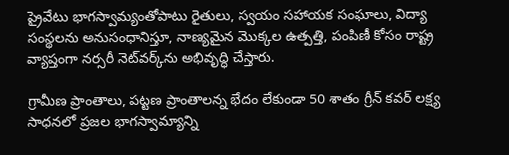ప్రైవేటు భాగస్వామ్యంతోపాటు రైతులు, స్వయం సహాయక సంఘాలు, విద్యా సంస్థలను అనుసంధానిస్తూ, నాణ్యమైన మొక్కల ఉత్పత్తి, పంపిణీ కోసం రాష్ట్ర వ్యాప్తంగా నర్సరీ నెట్‌వర్క్‌ను అభివృద్ధి చేస్తారు.

గ్రామీణ ప్రాంతాలు, పట్టణ ప్రాంతాలన్న భేదం లేకుండా 50 శాతం గ్రీన్ కవర్ లక్ష్య సాధనలో ప్రజల భాగస్వామ్యాన్ని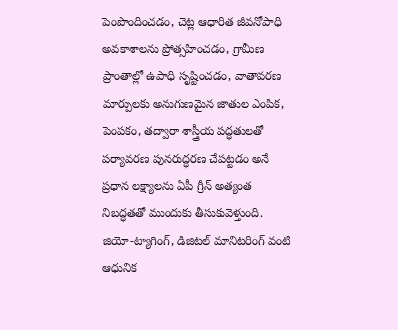పెంపొందించడం, చెట్ల ఆధారిత జీవనోపాధి అవకాశాలను ప్రోత్సహించడం, గ్రామీణ ప్రాంతాల్లో ఉపాధి సృష్టించడం, వాతావరణ మార్పులకు అనుగుణమైన జాతుల ఎంపిక, పెంపకం, తద్వారా శాస్త్రీయ పద్ధతులతో పర్యావరణ పునరుద్ధరణ చేపట్టడం అనే ప్రధాన లక్ష్యాలను ఏపీ గ్రీన్ అత్యంత నిబద్ధతతో ముందుకు తీసుకువెళ్తుంది. జియో-ట్యాగింగ్, డిజిటల్ మానిటరింగ్ వంటి ఆధునిక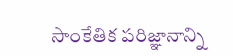సాంకేతిక పరిజ్ఞానాన్ని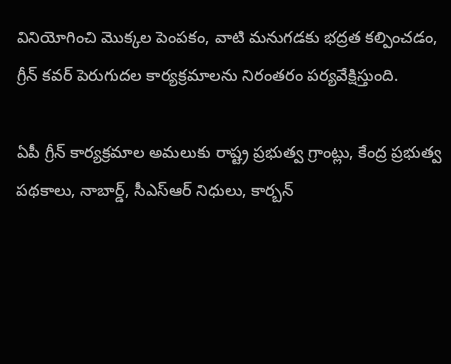వినియోగించి మొక్కల పెంపకం, వాటి మనుగడకు భద్రత కల్పించడం, గ్రీన్ కవర్ పెరుగుదల కార్యక్రమాలను నిరంతరం పర్యవేక్షిస్తుంది.

ఏపీ గ్రీన్ కార్యక్రమాల అమలుకు రాష్ట్ర ప్రభుత్వ గ్రాంట్లు, కేంద్ర ప్రభుత్వ పథకాలు, నాబార్డ్, సీఎస్ఆర్ నిధులు, కార్బన్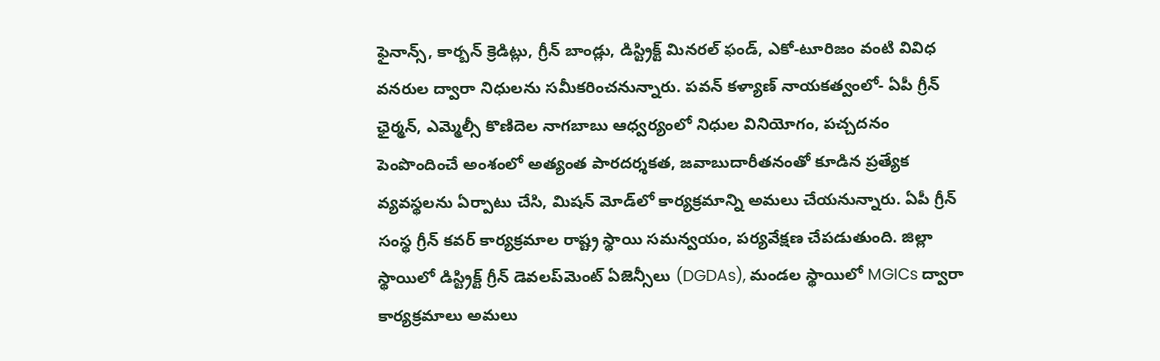ఫైనాన్స్, కార్బన్ క్రెడిట్లు, గ్రీన్ బాండ్లు, డిస్ట్రిక్ట్ మినరల్ ఫండ్, ఎకో-టూరిజం వంటి వివిధ వనరుల ద్వారా నిధులను సమీకరించనున్నారు. పవన్ కళ్యాణ్ నాయకత్వంలో- ఏపీ గ్రీన్ ఛైర్మన్, ఎమ్మెల్సీ కొణిదెల నాగబాబు ఆధ్వర్యంలో నిధుల వినియోగం, పచ్చదనం పెంపొందించే అంశంలో అత్యంత పారదర్శకత, జవాబుదారీతనంతో కూడిన ప్రత్యేక వ్యవస్థలను ఏర్పాటు చేసి, మిషన్ మోడ్‌లో కార్యక్రమాన్ని అమలు చేయనున్నారు. ఏపీ గ్రీన్ సంస్థ గ్రీన్ కవర్ కార్యక్రమాల రాష్ట్ర స్థాయి సమన్వయం, పర్యవేక్షణ చేపడుతుంది. జిల్లా స్థాయిలో డిస్ట్రిక్ట్ గ్రీన్ డెవలప్‌మెంట్ ఏజెన్సీలు (DGDAs), మండల స్థాయిలో MGICs ద్వారా కార్యక్రమాలు అమలు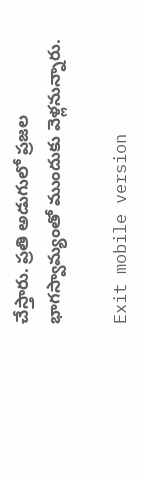చేస్తారు. ప్రతి అడుగులో ప్రజల భాగస్వామ్యంతో ముందుకు వెళ్లనున్నారు.

Exit mobile version